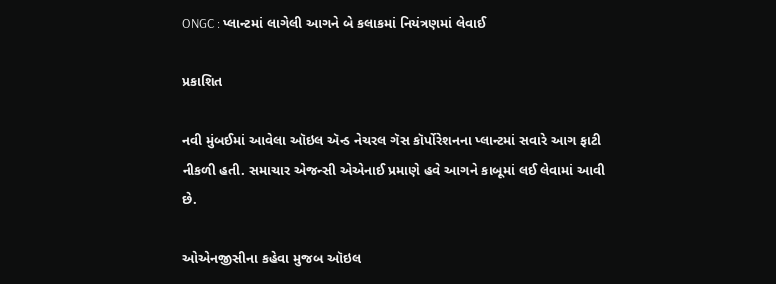ONGC : પ્લાન્ટમાં લાગેલી આગને બે કલાકમાં નિયંત્રણમાં લેવાઈ

પ્રકાશિત

નવી મુંબઈમાં આવેલા ઑઇલ ઍન્ડ નેચરલ ગૅસ કૉર્પોરેશનના પ્લાન્ટમાં સવારે આગ ફાટી નીકળી હતી. સમાચાર એજન્સી એએનાઈ પ્રમાણે હવે આગને કાબૂમાં લઈ લેવામાં આવી છે.

ઓએનજીસીના કહેવા મુજબ ઑઇલ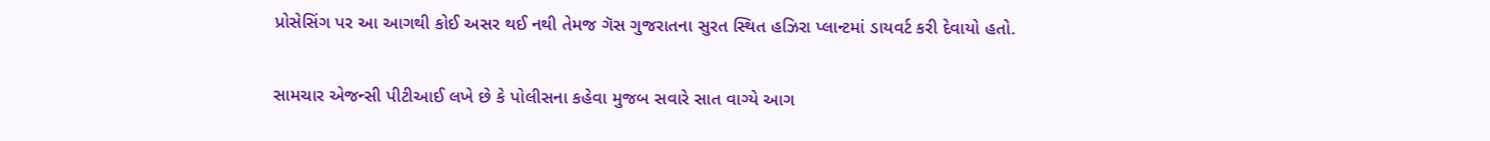પ્રોસેસિંગ પર આ આગથી કોઈ અસર થઈ નથી તેમજ ગૅસ ગુજરાતના સુરત સ્થિત હઝિરા પ્લાન્ટમાં ડાયવર્ટ કરી દેવાયો હતો.

સામચાર એજન્સી પીટીઆઈ લખે છે કે પોલીસના કહેવા મુજબ સવારે સાત વાગ્યે આગ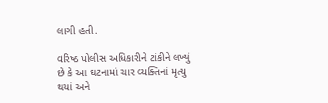લાગી હતી.

વરિષ્ઠ પોલીસ અધિકારીને ટાંકીને લખ્યું છે કે આ ઘટનામાં ચાર વ્યક્તિનાં મૃત્યુ થયાં અને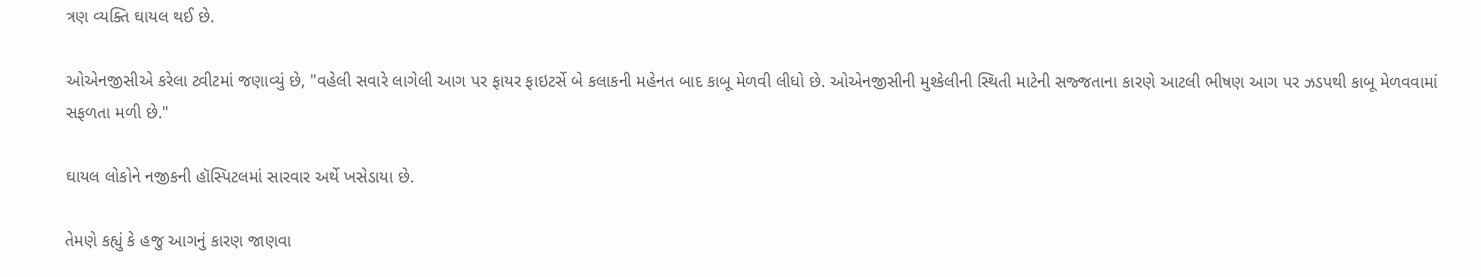ત્રણ વ્યક્તિ ઘાયલ થઈ છે.

ઓએનજીસીએ કરેલા ટ્વીટમાં જણાવ્યું છે, "વહેલી સવારે લાગેલી આગ પર ફાયર ફાઇટર્સે બે કલાકની મહેનત બાદ કાબૂ મેળવી લીધો છે. ઓએનજીસીની મુશ્કેલીની સ્થિતી માટેની સજ્જતાના કારણે આટલી ભીષણ આગ પર ઝડપથી કાબૂ મેળવવામાં સફળતા મળી છે."

ઘાયલ લોકોને નજીકની હૉસ્પિટલમાં સારવાર અર્થે ખસેડાયા છે.

તેમણે કહ્યું કે હજુ આગનું કારણ જાણવા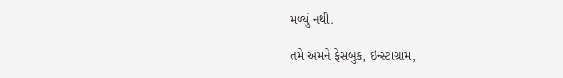મળ્યું નથી.

તમે અમને ફેસબુક, ઇન્સ્ટાગ્રામ,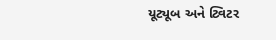યૂટ્યૂબ અને ટ્વિટર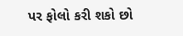પર ફોલો કરી શકો છો